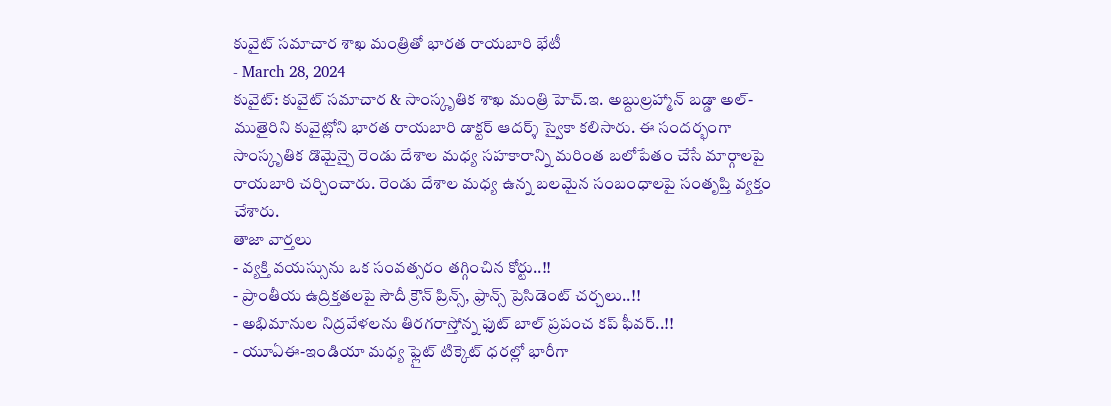కువైట్ సమాచార శాఖ మంత్రితో భారత రాయబారి భేటీ
- March 28, 2024
కువైట్: కువైట్ సమాచార & సాంస్కృతిక శాఖ మంత్రి హెచ్.ఇ. అబ్దుల్రహ్మాన్ బడ్డా అల్-ముతైరిని కువైట్లోని భారత రాయబారి డాక్టర్ ఆదర్శ్ స్వైకా కలిసారు. ఈ సందర్భంగా సాంస్కృతిక డొమైన్పై రెండు దేశాల మధ్య సహకారాన్ని మరింత బలోపేతం చేసే మార్గాలపై రాయబారి చర్చించారు. రెండు దేశాల మధ్య ఉన్న బలమైన సంబంధాలపై సంతృప్తి వ్యక్తం చేశారు.
తాజా వార్తలు
- వ్యక్తి వయస్సును ఒక సంవత్సరం తగ్గించిన కోర్టు..!!
- ప్రాంతీయ ఉద్రిక్తతలపై సౌదీ క్రౌన్ ప్రిన్స్, ఫ్రాన్స్ ప్రెసిడెంట్ చర్చలు..!!
- అభిమానుల నిద్రవేళలను తిరగరాస్తోన్న ఫుట్ బాల్ ప్రపంచ కప్ ఫీవర్..!!
- యూఏఈ-ఇండియా మధ్య ఫ్లైట్ టిక్కెట్ ధరల్లో భారీగా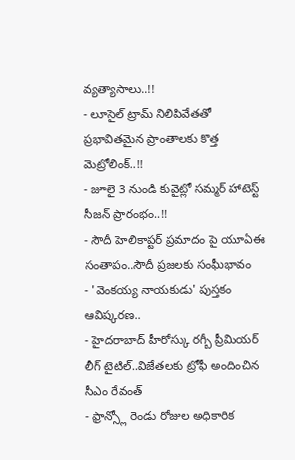వ్యత్యాసాలు..!!
- లూసైల్ ట్రామ్ నిలిపివేతతో ప్రభావితమైన ప్రాంతాలకు కొత్త మెట్రోలింక్..!!
- జూలై 3 నుండి కువైట్లో సమ్మర్ హాటెస్ట్ సీజన్ ప్రారంభం..!!
- సౌదీ హెలికాప్టర్ ప్రమాదం పై యూఏఈ సంతాపం..సౌదీ ప్రజలకు సంఘీభావం
- 'వెంకయ్య నాయకుడు' పుస్తకం ఆవిష్కరణ..
- హైదరాబాద్ హీరోస్కు రగ్బీ ప్రీమియర్ లీగ్ టైటిల్..విజేతలకు ట్రోఫీ అందించిన సీఎం రేవంత్
- ఫ్రాన్స్లో రెండు రోజుల అధికారిక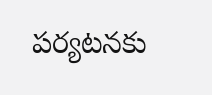పర్యటనకు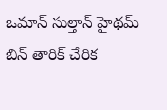ఒమాన్ సుల్తాన్ హైథమ్ బిన్ తారిక్ చేరిక